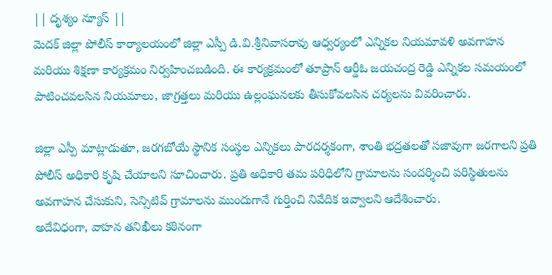|| దృశ్యం న్యూస్ ||
మెదక్ జిల్లా పోలీస్ కార్యాలయంలో జిల్లా ఎస్పీ డి.వి.శ్రీనివాసరావు ఆధ్వర్యంలో ఎన్నికల నియమావళి అవగాహన మరియు శిక్షణా కార్యక్రమం నిర్వహించబడింది. ఈ కార్యక్రమంలో తూప్రాన్ ఆర్డీఓ జయచంద్ర రెడ్డి ఎన్నికల సమయంలో పాటించవలసిన నియమాలు, జాగ్రత్తలు మరియు ఉల్లంఘనలకు తీసుకోవలసిన చర్యలను వివరించారు.

జిల్లా ఎస్పీ మాట్లాడుతూ, జరగబోయే స్థానిక సంస్థల ఎన్నికలు పారదర్శకంగా, శాంతి భద్రతలతో సజావుగా జరగాలని ప్రతి పోలీస్ అధికారి కృషి చేయాలని సూచించారు. ప్రతి అధికారి తమ పరిధిలోని గ్రామాలను సందర్శించి పరిస్థితులను అవగాహన చేసుకుని, సెన్సిటివ్ గ్రామాలను ముందుగానే గుర్తించి నివేదిక ఇవ్వాలని ఆదేశించారు.
అదేవిధంగా, వాహన తనిఖీలు కఠినంగా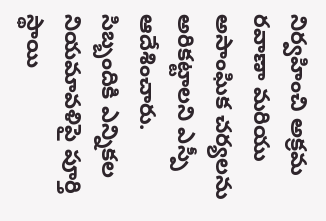నిర్వహించి అక్రమ రవాణా మరియు అసాంఘిక చర్యలను అరికట్టాలని ఎస్పీ ఆదేశించారు. సిబ్బందికి ఎన్నికల నియమావళిపై పూర్తి స్థాయి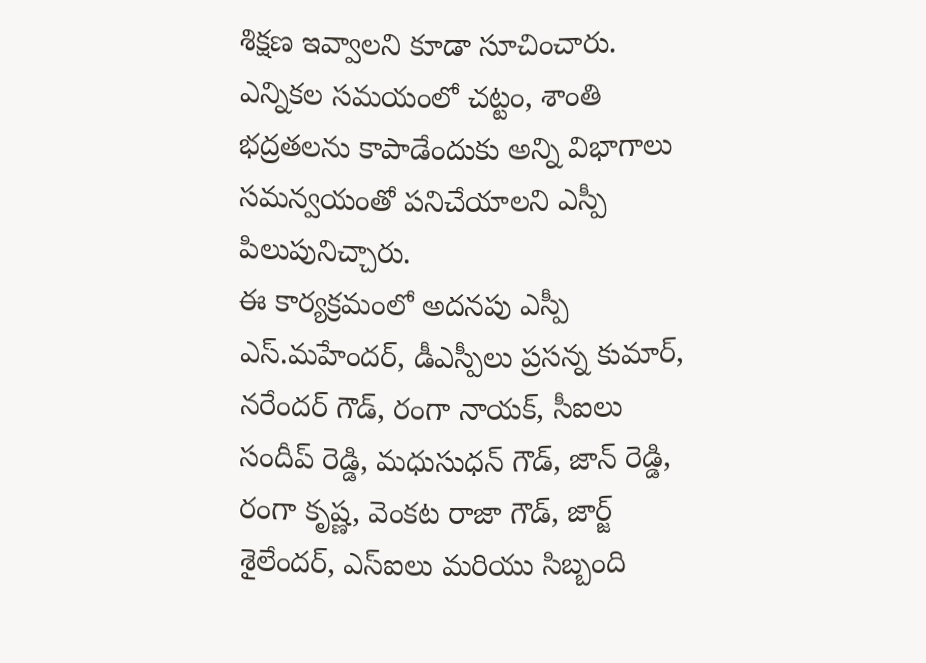శిక్షణ ఇవ్వాలని కూడా సూచించారు. ఎన్నికల సమయంలో చట్టం, శాంతి భద్రతలను కాపాడేందుకు అన్ని విభాగాలు సమన్వయంతో పనిచేయాలని ఎస్పీ పిలుపునిచ్చారు.
ఈ కార్యక్రమంలో అదనపు ఎస్పీ ఎస్.మహేందర్, డీఎస్పీలు ప్రసన్న కుమార్, నరేందర్ గౌడ్, రంగా నాయక్, సీఐలు సందీప్ రెడ్డి, మధుసుధన్ గౌడ్, జాన్ రెడ్డి, రంగా కృష్ణ, వెంకట రాజా గౌడ్, జార్జ్ శైలేందర్, ఎస్ఐలు మరియు సిబ్బంది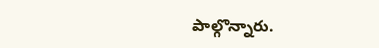పాల్గొన్నారు.